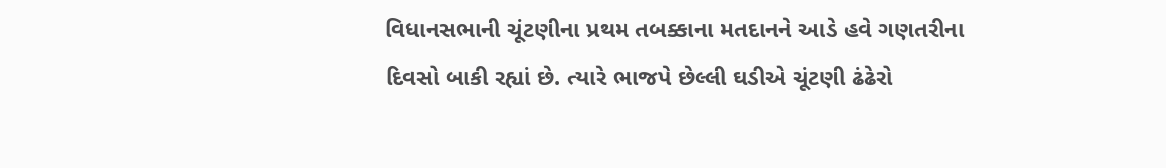વિધાનસભાની ચૂંટણીના પ્રથમ તબક્કાના મતદાનને આડે હવે ગણતરીના દિવસો બાકી રહ્યાં છે. ત્યારે ભાજપે છેલ્લી ઘડીએ ચૂંટણી ઢંઢેરો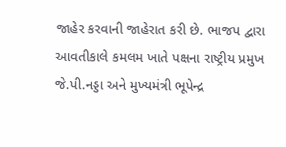જાહેર કરવાની જાહેરાત કરી છે. ભાજપ દ્વારા આવતીકાલે કમલમ ખાતે પક્ષના રાષ્ટ્રીય પ્રમુખ જે.પી.નડ્ડા અને મુખ્યમંત્રી ભૂપેન્દ્ર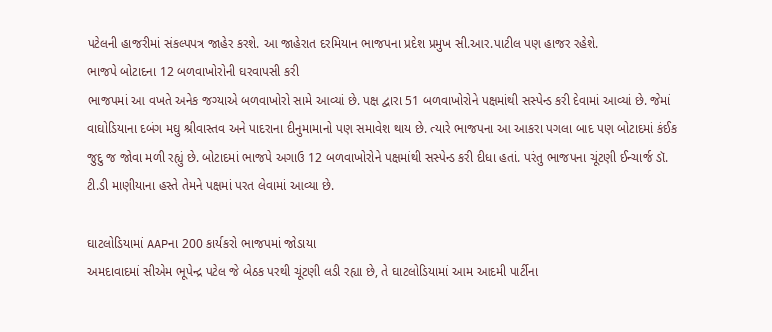પટેલની હાજરીમાં સંકલ્પપત્ર જાહેર કરશે. આ જાહેરાત દરમિયાન ભાજપના પ્રદેશ પ્રમુખ સી.આર.પાટીલ પણ હાજર રહેશે.
ભાજપે બોટાદના 12 બળવાખોરોની ઘરવાપસી કરી
ભાજપમાં આ વખતે અનેક જગ્યાએ બળવાખોરો સામે આવ્યાં છે. પક્ષ દ્વારા 51 બળવાખોરોને પક્ષમાંથી સસ્પેન્ડ કરી દેવામાં આવ્યાં છે. જેમાં વાઘોડિયાના દબંગ મઘુ શ્રીવાસ્તવ અને પાદરાના દીનુમામાનો પણ સમાવેશ થાય છે. ત્યારે ભાજપના આ આકરા પગલા બાદ પણ બોટાદમાં કંઈક જુદુ જ જોવા મળી રહ્યું છે. બોટાદમાં ભાજપે અગાઉ 12 બળવાખોરોને પક્ષમાંથી સસ્પેન્ડ કરી દીધા હતાં. પરંતુ ભાજપના ચૂંટણી ઈન્ચાર્જ ડૉ. ટી.ડી માણીયાના હસ્તે તેમને પક્ષમાં પરત લેવામાં આવ્યા છે.

ઘાટલોડિયામાં AAPના 200 કાર્યકરો ભાજપમાં જોડાયા
અમદાવાદમાં સીએમ ભૂપેન્દ્ર પટેલ જે બેઠક પરથી ચૂંટણી લડી રહ્યા છે, તે ઘાટલોડિયામાં આમ આદમી પાર્ટીના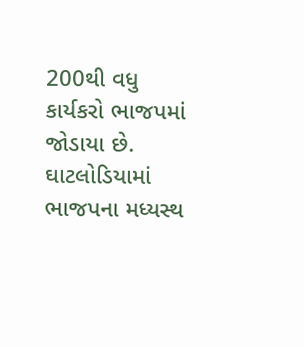200થી વધુ કાર્યકરો ભાજપમાં જોડાયા છે. ઘાટલોડિયામાં ભાજપના મધ્યસ્થ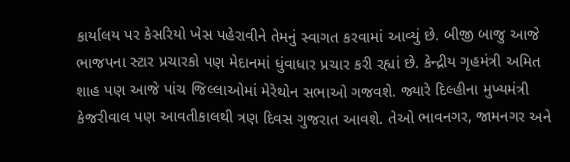કાર્યાલય પર કેસરિયો ખેસ પહેરાવીને તેમનું સ્વાગત કરવામાં આવ્યું છે. બીજી બાજુ આજે ભાજપના સ્ટાર પ્રચારકો પણ મેદાનમાં ધુંવાધાર પ્રચાર કરી રહ્યાં છે. કેન્દ્રીય ગૃહમંત્રી અમિત શાહ પણ આજે પાંચ જિલ્લાઓમાં મેરેથોન સભાઓ ગજવશે. જ્યારે દિલ્હીના મુખ્યમંત્રી કેજરીવાલ પણ આવતીકાલથી ત્રણ દિવસ ગુજરાત આવશે. તેઓ ભાવનગર, જામનગર અને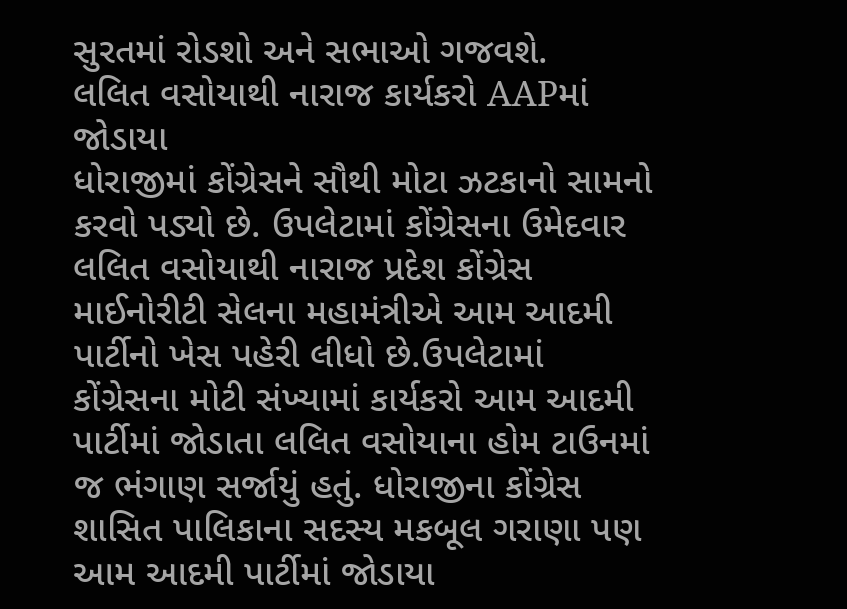સુરતમાં રોડશો અને સભાઓ ગજવશે.
લલિત વસોયાથી નારાજ કાર્યકરો AAPમાં જોડાયા
ધોરાજીમાં કોંગ્રેસને સૌથી મોટા ઝટકાનો સામનો કરવો પડ્યો છે. ઉપલેટામાં કોંગ્રેસના ઉમેદવાર લલિત વસોયાથી નારાજ પ્રદેશ કોંગ્રેસ માઈનોરીટી સેલના મહામંત્રીએ આમ આદમી પાર્ટીનો ખેસ પહેરી લીધો છે.ઉપલેટામાં કોંગ્રેસના મોટી સંખ્યામાં કાર્યકરો આમ આદમી પાર્ટીમાં જોડાતા લલિત વસોયાના હોમ ટાઉનમાં જ ભંગાણ સર્જાયું હતું. ધોરાજીના કોંગ્રેસ શાસિત પાલિકાના સદસ્ય મકબૂલ ગરાણા પણ આમ આદમી પાર્ટીમાં જોડાયા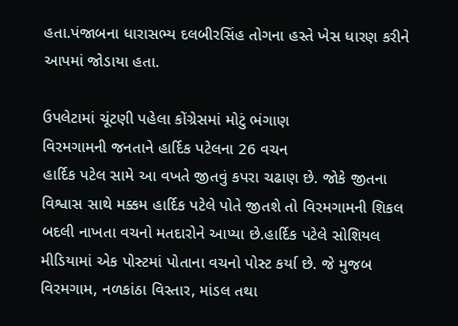હતા.પંજાબના ધારાસભ્ય દલબીરસિંહ તોગના હસ્તે ખેસ ધારણ કરીને આપમાં જોડાયા હતા.

ઉપલેટામાં ચૂંટણી પહેલા કોંગ્રેસમાં મોટું ભંગાણ
વિરમગામની જનતાને હાર્દિક પટેલના 26 વચન
હાર્દિક પટેલ સામે આ વખતે જીતવું કપરા ચઢાણ છે. જોકે જીતના વિશ્વાસ સાથે મક્કમ હાર્દિક પટેલે પોતે જીતશે તો વિરમગામની શિકલ બદલી નાખતા વચનો મતદારોને આપ્યા છે.હાર્દિક પટેલે સોશિયલ મીડિયામાં એક પોસ્ટમાં પોતાના વચનો પોસ્ટ કર્યા છે. જે મુજબ વિરમગામ, નળકાંઠા વિસ્તાર, માંડલ તથા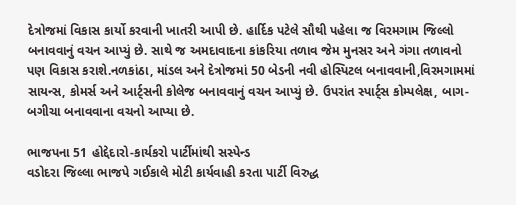દેત્રોજમાં વિકાસ કાર્યો કરવાની ખાતરી આપી છે. હાર્દિક પટેલે સૌથી પહેલા જ વિરમગામ જિલ્લો બનાવવાનું વચન આપ્યું છે. સાથે જ અમદાવાદના કાંકરિયા તળાવ જેમ મુનસર અને ગંગા તળાવનો પણ વિકાસ કરાશે.નળકાંઠા, માંડલ અને દેત્રોજમાં 50 બેડની નવી હોસ્પિટલ બનાવવાની,વિરમગામમાં સાયન્સ, કોમર્સ અને આર્ટ્સની કોલેજ બનાવવાનું વચન આપ્યું છે. ઉપરાંત સ્પાર્ટ્સ કોમ્પલેક્ષ, બાગ-બગીચા બનાવવાના વચનો આપ્યા છે.

ભાજપના 51 હોદ્દેદારો-કાર્યકરો પાર્ટીમાંથી સસ્પેન્ડ
વડોદરા જિલ્લા ભાજપે ગઈકાલે મોટી કાર્યવાહી કરતા પાર્ટી વિરુદ્ધ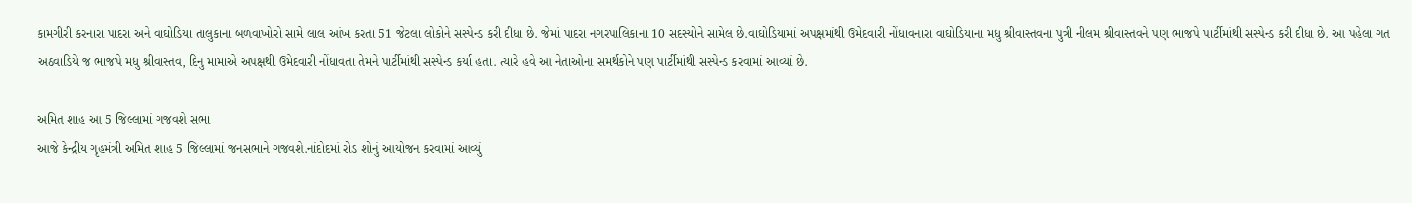કામગીરી કરનારા પાદરા અને વાઘોડિયા તાલુકાના બળવાખોરો સામે લાલ આંખ કરતા 51 જેટલા લોકોને સસ્પેન્ડ કરી દીધા છે. જેમાં પાદરા નગરપાલિકાના 10 સદસ્યોને સામેલ છે.વાઘોડિયામાં અપક્ષમાંથી ઉમેદવારી નોંધાવનારા વાઘોડિયાના મધુ શ્રીવાસ્તવના પુત્રી નીલમ શ્રીવાસ્તવને પણ ભાજપે પાર્ટીમાંથી સસ્પેન્ડ કરી દીધા છે. આ પહેલા ગત અઠવાડિયે જ ભાજપે મધુ શ્રીવાસ્તવ, દિનુ મામાએ અપક્ષથી ઉમેદવારી નોંધાવતા તેમને પાર્ટીમાંથી સસ્પેન્ડ કર્યા હતા. ત્યારે હવે આ નેતાઓના સમર્થકોને પણ પાર્ટીમાંથી સસ્પેન્ડ કરવામાં આવ્યાં છે.

અમિત શાહ આ 5 જિલ્લામાં ગજવશે સભા
આજે કેન્દ્રીય ગૃહમંત્રી અમિત શાહ 5 જિલ્લામાં જનસભાને ગજવશે.નાંદોદમાં રોડ શોનું આયોજન કરવામાં આવ્યું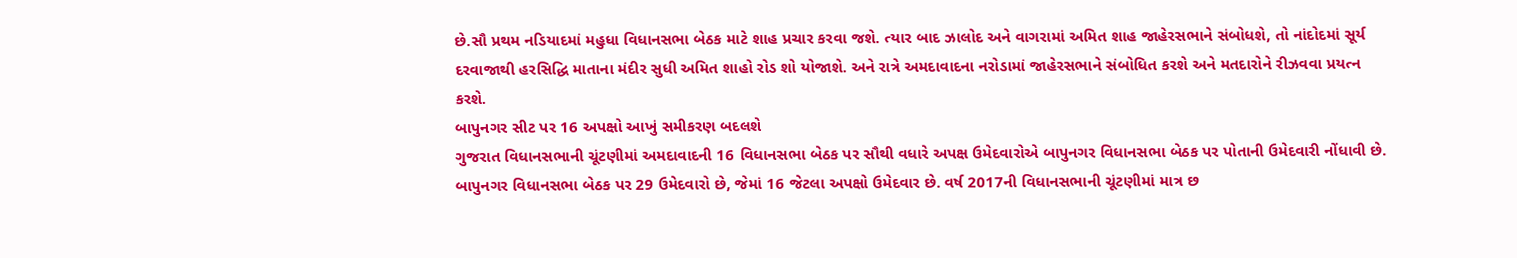છે.સૌ પ્રથમ નડિયાદમાં મહુધા વિધાનસભા બેઠક માટે શાહ પ્રચાર કરવા જશે. ત્યાર બાદ ઝાલોદ અને વાગરામાં અમિત શાહ જાહેરસભાને સંબોધશે, તો નાંદોદમાં સૂર્ય દરવાજાથી હરસિદ્ધિ માતાના મંદીર સુધી અમિત શાહો રોડ શો યોજાશે. અને રાત્રે અમદાવાદના નરોડામાં જાહેરસભાને સંબોધિત કરશે અને મતદારોને રીઝવવા પ્રયત્ન કરશે.
બાપુનગર સીટ પર 16 અપક્ષો આખું સમીકરણ બદલશે
ગુજરાત વિધાનસભાની ચૂંટણીમાં અમદાવાદની 16 વિધાનસભા બેઠક પર સૌથી વધારે અપક્ષ ઉમેદવારોએ બાપુનગર વિધાનસભા બેઠક પર પોતાની ઉમેદવારી નોંધાવી છે. બાપુનગર વિધાનસભા બેઠક પર 29 ઉમેદવારો છે, જેમાં 16 જેટલા અપક્ષો ઉમેદવાર છે. વર્ષ 2017ની વિધાનસભાની ચૂંટણીમાં માત્ર છ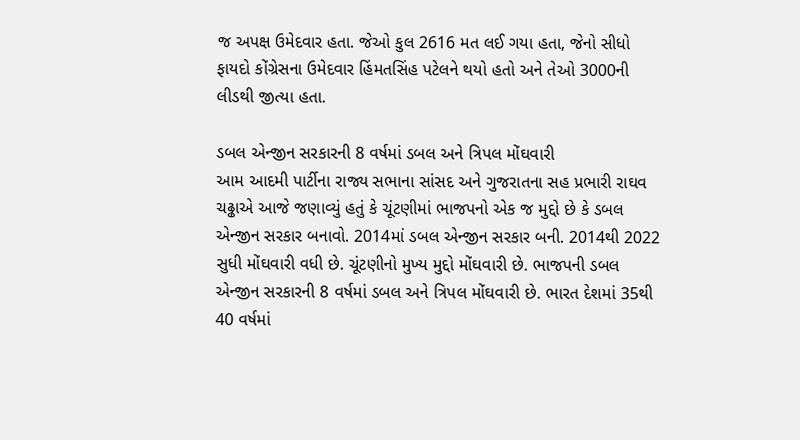જ અપક્ષ ઉમેદવાર હતા. જેઓ કુલ 2616 મત લઈ ગયા હતા, જેનો સીધો ફાયદો કોંગ્રેસના ઉમેદવાર હિંમતસિંહ પટેલને થયો હતો અને તેઓ 3000ની લીડથી જીત્યા હતા.

ડબલ એન્જીન સરકારની 8 વર્ષમાં ડબલ અને ત્રિપલ મોંઘવારી
આમ આદમી પાર્ટીના રાજ્ય સભાના સાંસદ અને ગુજરાતના સહ પ્રભારી રાઘવ ચઢ્ઢાએ આજે જણાવ્યું હતું કે ચૂંટણીમાં ભાજપનો એક જ મુદ્દો છે કે ડબલ એન્જીન સરકાર બનાવો. 2014માં ડબલ એન્જીન સરકાર બની. 2014થી 2022 સુધી મોંઘવારી વધી છે. ચૂંટણીનો મુખ્ય મુદ્દો મોંઘવારી છે. ભાજપની ડબલ એન્જીન સરકારની 8 વર્ષમાં ડબલ અને ત્રિપલ મોંઘવારી છે. ભારત દેશમાં 35થી 40 વર્ષમાં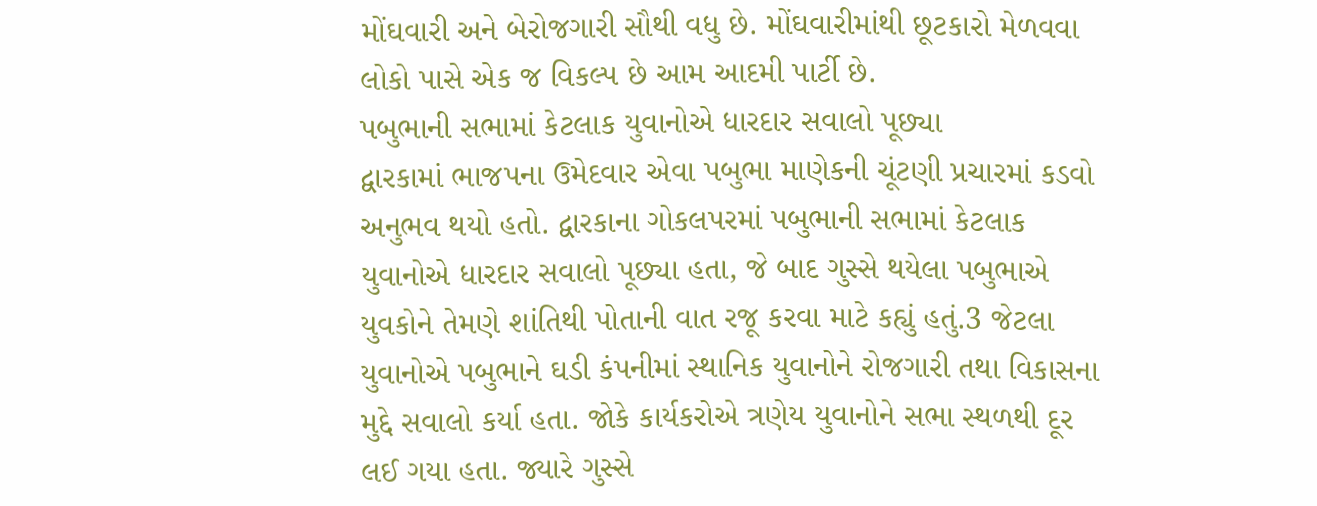મોંઘવારી અને બેરોજગારી સૌથી વધુ છે. મોંઘવારીમાંથી છૂટકારો મેળવવા લોકો પાસે એક જ વિકલ્પ છે આમ આદમી પાર્ટી છે.
પબુભાની સભામાં કેટલાક યુવાનોએ ધારદાર સવાલો પૂછ્યા
દ્વારકામાં ભાજપના ઉમેદવાર એવા પબુભા માણેકની ચૂંટણી પ્રચારમાં કડવો અનુભવ થયો હતો. દ્વારકાના ગોકલપરમાં પબુભાની સભામાં કેટલાક યુવાનોએ ધારદાર સવાલો પૂછ્યા હતા, જે બાદ ગુસ્સે થયેલા પબુભાએ યુવકોને તેમણે શાંતિથી પોતાની વાત રજૂ કરવા માટે કહ્યું હતું.3 જેટલા યુવાનોએ પબુભાને ઘડી કંપનીમાં સ્થાનિક યુવાનોને રોજગારી તથા વિકાસના મુદ્દે સવાલો કર્યા હતા. જોકે કાર્યકરોએ ત્રણેય યુવાનોને સભા સ્થળથી દૂર લઈ ગયા હતા. જ્યારે ગુસ્સે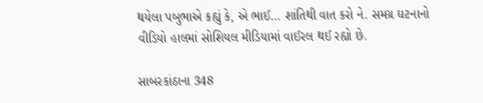થયેલા પબુભાએ કહ્યું કે, એ ભાઈ… શાંતિથી વાત કરો ને. સમગ્ર ઘટનાનો વીડિયો હાલમાં સોશિયલ મીડિયામાં વાઈરલ થઈ રહ્યો છે.

સાબરકાંઠાના 348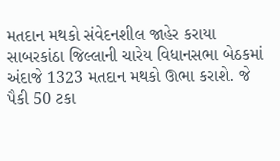મતદાન મથકો સંવેદનશીલ જાહેર કરાયા
સાબરકાંઠા જિલ્લાની ચારેય વિધાનસભા બેઠકમાં અંદાજે 1323 મતદાન મથકો ઊભા કરાશે. જે પૈકી 50 ટકા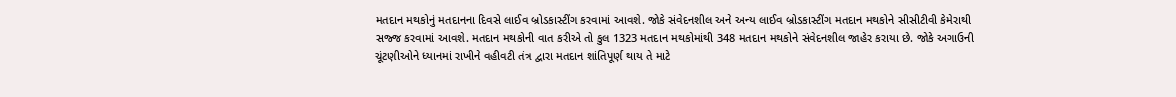મતદાન મથકોનું મતદાનના દિવસે લાઈવ બ્રોડકાસ્ટીંગ કરવામાં આવશે. જોકે સંવેદનશીલ અને અન્ય લાઈવ બ્રોડકાસ્ટીંગ મતદાન મથકોને સીસીટીવી કેમેરાથી સજ્જ કરવામાં આવશે. મતદાન મથકોની વાત કરીએ તો કુલ 1323 મતદાન મથકોમાંથી 348 મતદાન મથકોને સંવેદનશીલ જાહેર કરાયા છે. જોકે અગાઉની ચૂંટણીઓને ધ્યાનમાં રાખીને વહીવટી તંત્ર દ્વારા મતદાન શાંતિપૂર્ણ થાય તે માટે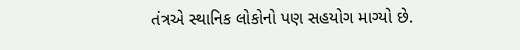તંત્રએ સ્થાનિક લોકોનો પણ સહયોગ માગ્યો છે.